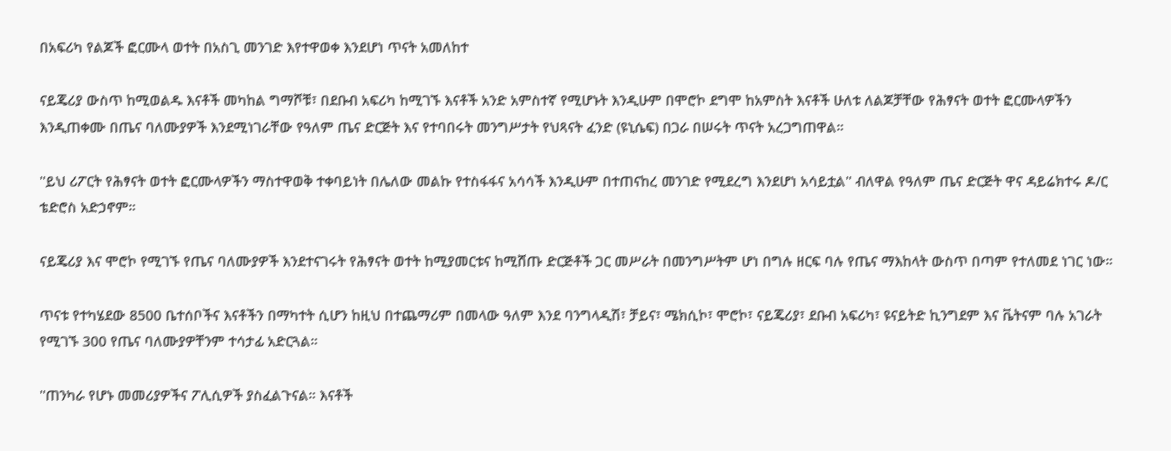በአፍሪካ የልጆች ፎርሙላ ወተት በአስጊ መንገድ እየተዋወቀ እንደሆነ ጥናት አመለከተ

ናይጄሪያ ውስጥ ከሚወልዱ እናቶች መካከል ግማሾቹ፣ በደቡብ አፍሪካ ከሚገኙ እናቶች አንድ አምስተኛ የሚሆኑት እንዲሁም በሞሮኮ ደግሞ ከአምስት እናቶች ሁለቱ ለልጆቻቸው የሕፃናት ወተት ፎርሙላዎችን እንዲጠቀሙ በጤና ባለሙያዎች እንደሚነገራቸው የዓለም ጤና ድርጅት እና የተባበሩት መንግሥታት የህጻናት ፈንድ (ዩኒሴፍ) በጋራ በሠሩት ጥናት አረጋግጠዋል።

''ይህ ሪፖርት የሕፃናት ወተት ፎርሙላዎችን ማስተዋወቅ ተቀባይነት በሌለው መልኩ የተስፋፋና አሳሳች እንዲሁም በተጠናከረ መንገድ የሚደረግ እንደሆነ አሳይቷል'' ብለዋል የዓለም ጤና ድርጅት ዋና ዳይሬክተሩ ዶ/ር ቴድሮስ አድኃኖም።

ናይጄሪያ እና ሞሮኮ የሚገኙ የጤና ባለሙያዎች እንደተናገሩት የሕፃናት ወተት ከሚያመርቱና ከሚሸጡ ድርጅቶች ጋር መሥራት በመንግሥትም ሆነ በግሉ ዘርፍ ባሉ የጤና ማእከላት ውስጥ በጣም የተለመደ ነገር ነው።

ጥናቱ የተካሄደው 8500 ቤተሰቦችና እናቶችን በማካተት ሲሆን ከዚህ በተጨማሪም በመላው ዓለም እንደ ባንግላዲሽ፣ ቻይና፣ ሜክሲኮ፣ ሞሮኮ፣ ናይጄሪያ፣ ደቡብ አፍሪካ፣ ዩናይትድ ኪንግደም እና ቬትናም ባሉ አገራት የሚገኙ 300 የጤና ባለሙያዎቸንም ተሳታፊ አድርጓል።

''ጠንካራ የሆኑ መመሪያዎችና ፖሊሲዎች ያስፈልጉናል። እናቶች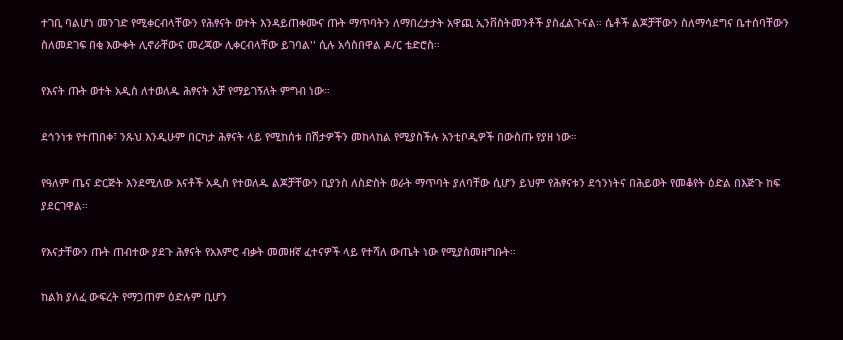ተገቢ ባልሆነ መንገድ የሚቀርብላቸውን የሕፃናት ወተት እንዳይጠቀሙና ጡት ማጥባትን ለማበረታታት አዋጪ ኢንቨስትመንቶች ያስፈልጉናል። ሴቶች ልጆቻቸውን ስለማሳደግና ቤተሰባቸውን ስለመደገፍ በቂ እውቀት ሊኖራቸውና መረጃው ሊቀርብላቸው ይገባል'' ሲሉ አሳስበዋል ዶ/ር ቴድሮስ።

የእናት ጡት ወተት አዲስ ለተወለዱ ሕፃናት አቻ የማይገኝለት ምግብ ነው።

ደኅንነቱ የተጠበቀ፣ ንጹህ እንዲሁም በርካታ ሕፃናት ላይ የሚከሰቱ በሽታዎችን መከላከል የሚያስችሉ አንቲቦዲዎች በውስጡ የያዘ ነው።

የዓለም ጤና ድርጅት እንደሚለው እናቶች አዲስ የተወለዱ ልጆቻቸውን ቢያንስ ለስድስት ወራት ማጥባት ያለባቸው ሲሆን ይህም የሕፃናቱን ደኅንነትና በሕይወት የመቆየት ዕድል በእጅጉ ከፍ ያደርገዋል።

የእናታቸውን ጡት ጠብተው ያደጉ ሕፃናት የአእምሮ ብቃት መመዘኛ ፈተናዎች ላይ የተሻለ ውጤት ነው የሚያስመዘግቡት።

ከልክ ያለፈ ውፍረት የማጋጠም ዕድሉም ቢሆን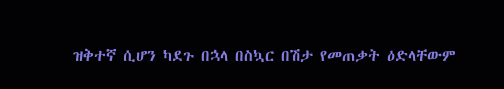ዝቅተኛ ሲሆን ካደጉ በኋላ በስኳር በሽታ የመጠቃት ዕድላቸውም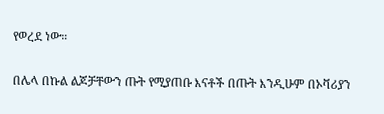የወረደ ነው።

በሌላ በኩል ልጆቻቸውን ጡት የሚያጠቡ እናቶች በጡት እንዲሁም በኦቫሪያን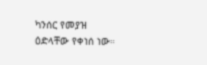ካንሰር የመያዝ ዕድላቸው የቀነሰ ነው።